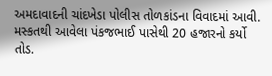અમદાવાદની ચાંદખેડા પોલીસ તોળકાંડના વિવાદમાં આવી.
મસ્કતથી આવેલા પંકજભાઈ પાસેથી 20 હજારનો કર્યો તોડ.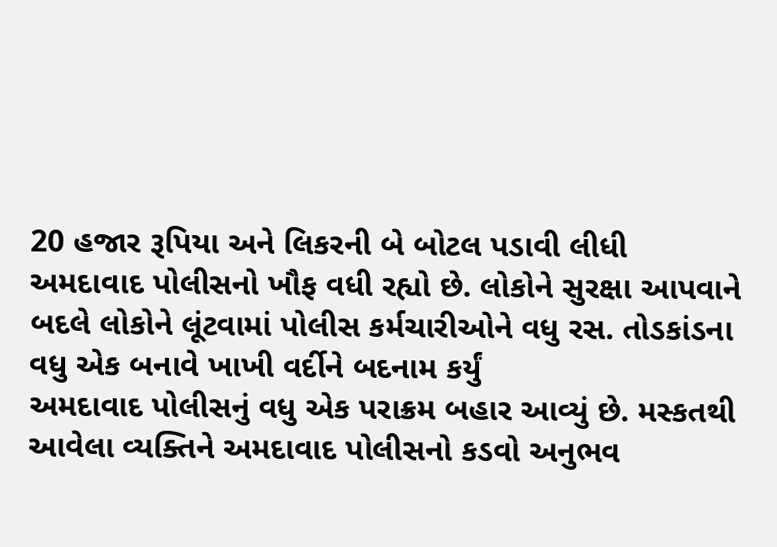20 હજાર રૂપિયા અને લિકરની બે બોટલ પડાવી લીધી
અમદાવાદ પોલીસનો ખૌફ વધી રહ્યો છે. લોકોને સુરક્ષા આપવાને બદલે લોકોને લૂંટવામાં પોલીસ કર્મચારીઓને વધુ રસ. તોડકાંડના વધુ એક બનાવે ખાખી વર્દીને બદનામ કર્યું
અમદાવાદ પોલીસનું વધુ એક પરાક્રમ બહાર આવ્યું છે. મસ્કતથી આવેલા વ્યક્તિને અમદાવાદ પોલીસનો કડવો અનુભવ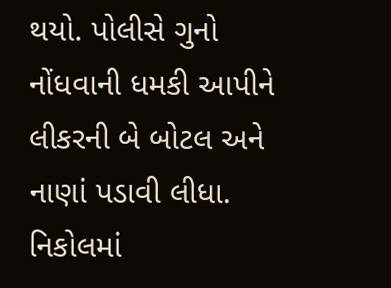થયો. પોલીસે ગુનો નોંધવાની ધમકી આપીને લીકરની બે બોટલ અને નાણાં પડાવી લીધા. નિકોલમાં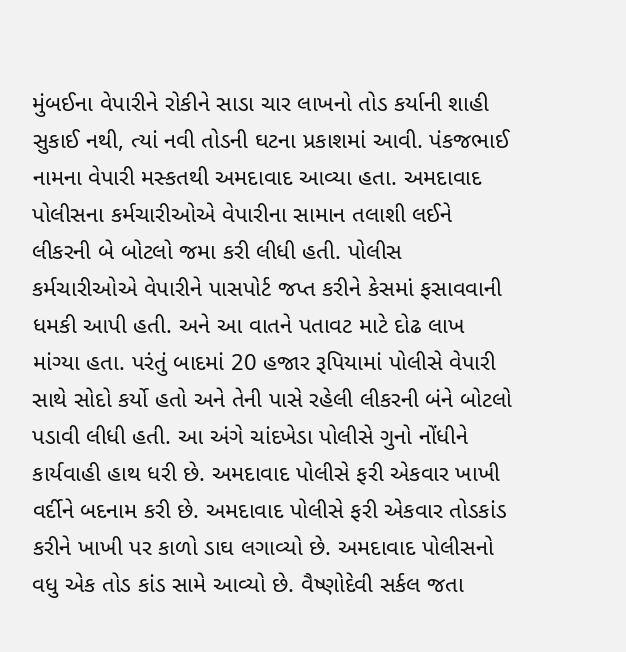મુંબઈના વેપારીને રોકીને સાડા ચાર લાખનો તોડ કર્યાની શાહી સુકાઈ નથી, ત્યાં નવી તોડની ઘટના પ્રકાશમાં આવી. પંકજભાઈ નામના વેપારી મસ્કતથી અમદાવાદ આવ્યા હતા. અમદાવાદ પોલીસના કર્મચારીઓએ વેપારીના સામાન તલાશી લઈને લીકરની બે બોટલો જમા કરી લીધી હતી. પોલીસ કર્મચારીઓએ વેપારીને પાસપોર્ટ જપ્ત કરીને કેસમાં ફસાવવાની ધમકી આપી હતી. અને આ વાતને પતાવટ માટે દોઢ લાખ માંગ્યા હતા. પરંતું બાદમાં 20 હજાર રૂપિયામાં પોલીસે વેપારી સાથે સોદો કર્યો હતો અને તેની પાસે રહેલી લીકરની બંને બોટલો પડાવી લીધી હતી. આ અંગે ચાંદખેડા પોલીસે ગુનો નોંધીને કાર્યવાહી હાથ ધરી છે. અમદાવાદ પોલીસે ફરી એકવાર ખાખી વર્દીને બદનામ કરી છે. અમદાવાદ પોલીસે ફરી એકવાર તોડકાંડ કરીને ખાખી પર કાળો ડાઘ લગાવ્યો છે. અમદાવાદ પોલીસનો વધુ એક તોડ કાંડ સામે આવ્યો છે. વૈષ્ણોદેવી સર્કલ જતા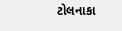ટોલનાકા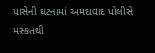પાસેની ઘટનામાં અમદાવાદ પોલીસે મસ્કતથી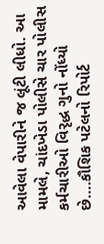આવેલા વેપારીને જ લૂંટી લીધો. આ મામલે, ચાંદખેડા પોલીસે ચાર પોલીસ કર્મચારીઓ વિરૃદ્ધ ગુનો નોંધ્યો છે….કૌશિક પટેલનો રિપોર્ટ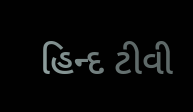હિન્દ ટીવી